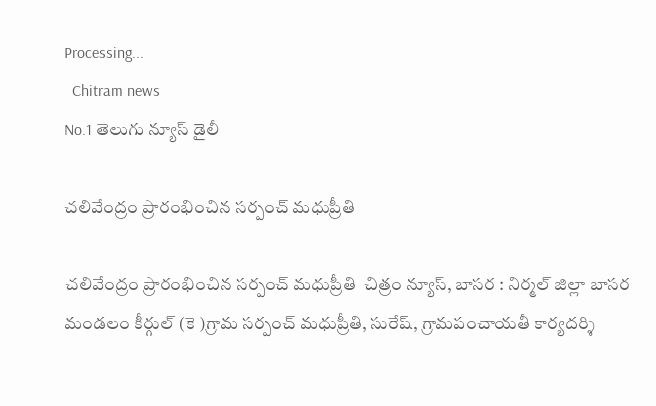Processing...
  Chitram news
No.1 తెలుగు న్యూస్ డైలీ

చలివేంద్రం ప్రారంభించిన సర్పంచ్ మధుప్రీతి

చలివేంద్రం ప్రారంభించిన సర్పంచ్ మధుప్రీతి  చిత్రం న్యూస్, బాసర : నిర్మల్ జిల్లా బాసర మండలం కీర్గుల్ (కె )గ్రామ సర్పంచ్ మధుప్రీతి, సురేష్, గ్రామపంచాయతీ కార్యదర్శి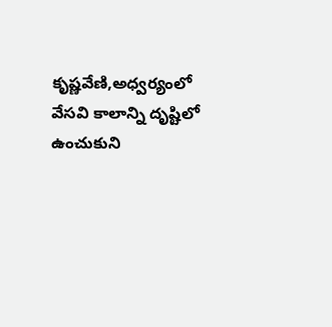కృష్ణవేణి,అధ్వర్యంలో వేసవి కాలాన్ని దృష్టిలో ఉంచుకుని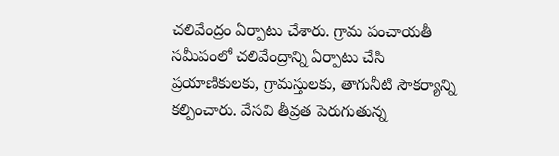చలివేంద్రం ఏర్పాటు చేశారు. గ్రామ పంచాయతీ సమీపంలో చలివేంద్రాన్ని ఏర్పాటు చేసి ప్రయాణికులకు, గ్రామస్తులకు, తాగునీటి సౌకర్యాన్ని కల్పించారు. వేసవి తీవ్రత పెరుగుతున్న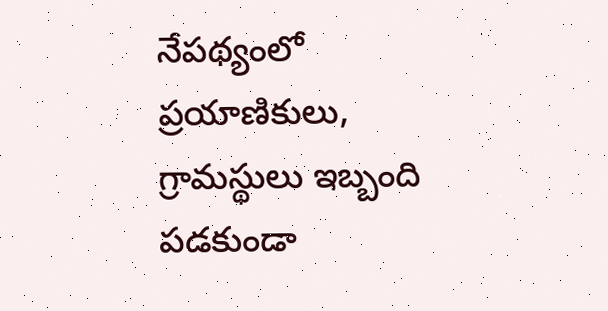నేపథ్యంలో ప్రయాణికులు, గ్రామస్థులు ఇబ్బంది పడకుండా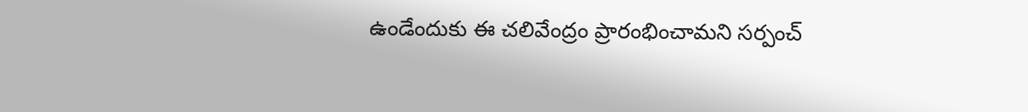ఉండేందుకు ఈ చలివేంద్రం ప్రారంభించామని సర్పంచ్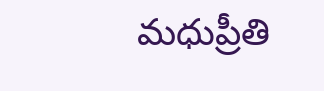మధుప్రీతి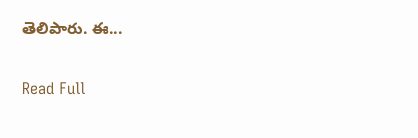తెలిపారు. ఈ...

Read Full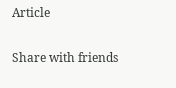Article

Share with friends